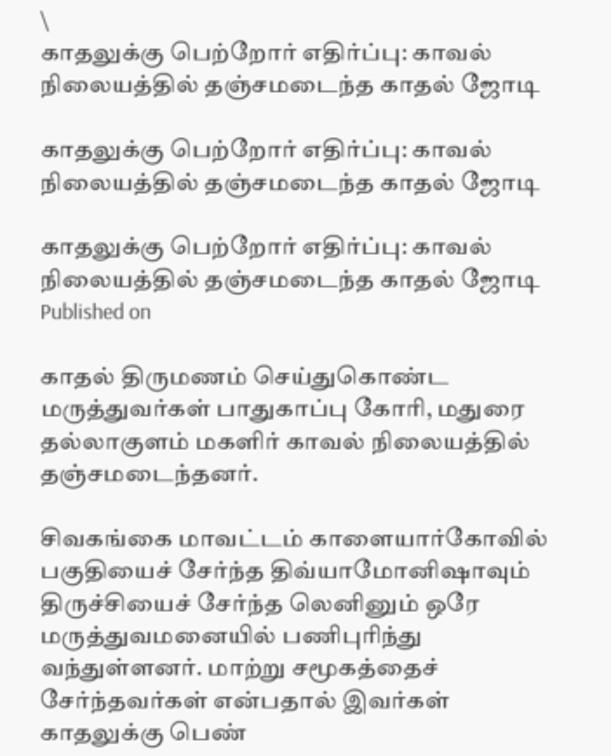\
காதலுக்கு பெற்றோர் எதிர்ப்பு: காவல் நிலையத்தில் தஞ்சமடைந்த காதல் ஜோடி

காதலுக்கு பெற்றோர் எதிர்ப்பு: காவல் நிலையத்தில் தஞ்சமடைந்த காதல் ஜோடி

காதலுக்கு பெற்றோர் எதிர்ப்பு: காவல் நிலையத்தில் தஞ்சமடைந்த காதல் ஜோடி
Published on

காதல் திருமணம் செய்துகொண்ட மருத்துவர்கள் பாதுகாப்பு கோரி, மதுரை தல்லாகுளம் மகளிர் காவல் நிலையத்தில் தஞ்சமடைந்தனர்.

சிவகங்கை மாவட்டம் காளையார்கோவில் பகுதியைச் சேர்ந்த திவ்யாமோனிஷாவும் திருச்சியைச் சேர்ந்த லெனினும் ஒரே மருத்துவமனையில் பணிபுரிந்து வந்துள்ளனர். மாற்று சமூகத்தைச் சேர்ந்தவர்கள் என்பதால் இவர்கள் காதலுக்கு பெண்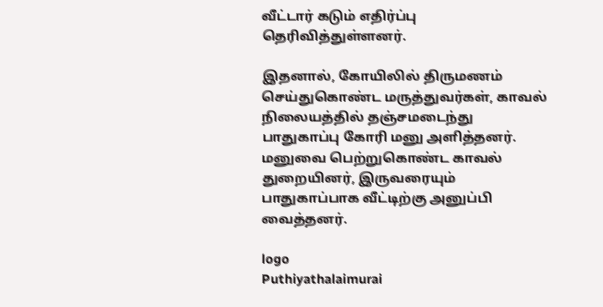வீட்டார் கடும் எதிர்ப்பு தெரிவித்துள்ளனர்.

இதனால், கோயிலில் திருமணம் செய்துகொண்ட மருத்துவர்கள், காவல் நிலையத்தில் தஞ்சமடைந்து பாதுகாப்பு கோரி மனு அளித்தனர். மனுவை பெற்றுகொண்ட காவல் துறையினர், இருவரையும் பாதுகாப்பாக வீட்டிற்கு அனுப்பி வைத்தனர்.

logo
Puthiyathalaimurai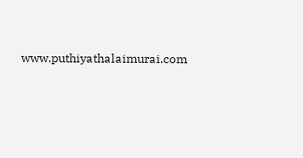www.puthiyathalaimurai.com